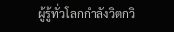ผู้รู้ทั่วโลกกำลังวิตกวิ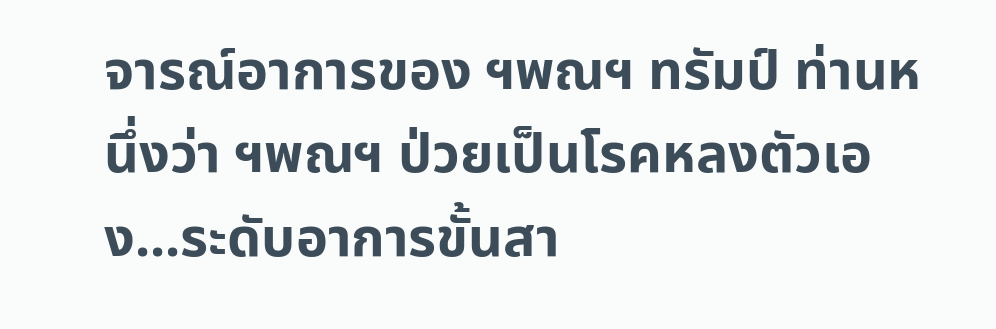จารณ์อาการของ ฯพณฯ ทรัมป์ ท่านหนึ่งว่า ฯพณฯ ป่วยเป็นโรคหลงตัวเอง...ระดับอาการขั้นสา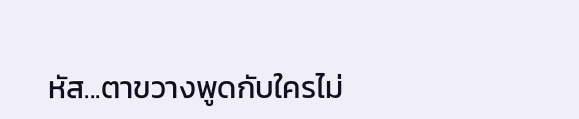หัส...ตาขวางพูดกับใครไม่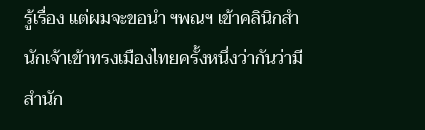รู้เรื่อง แต่ผมจะขอนำ ฯพณฯ เข้าคลินิกสำนักเจ้าเข้าทรงเมืองไทยครั้งหนึ่งว่ากันว่ามีสำนัก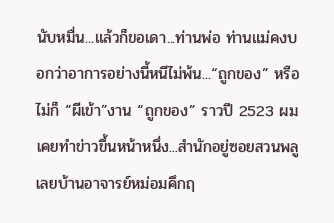นับหมื่น...แล้วก็ขอเดา...ท่านพ่อ ท่านแม่คงบอกว่าอาการอย่างนี้หนีไม่พ้น...“ถูกของ” หรือไม่ก็ “ผีเข้า”งาน “ถูกของ” ราวปี 2523 ผมเคยทำข่าวขึ้นหน้าหนึ่ง...สำนักอยู่ซอยสวนพลู เลยบ้านอาจารย์หม่อมคึกฤ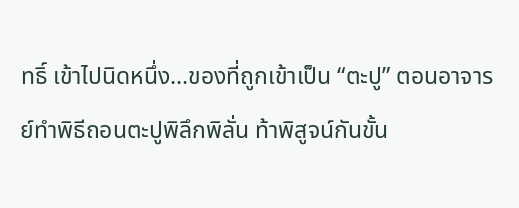ทธิ์ เข้าไปนิดหนึ่ง...ของที่ถูกเข้าเป็น “ตะปู” ตอนอาจารย์ทำพิธีถอนตะปูพิลึกพิลั่น ท้าพิสูจน์กันขั้น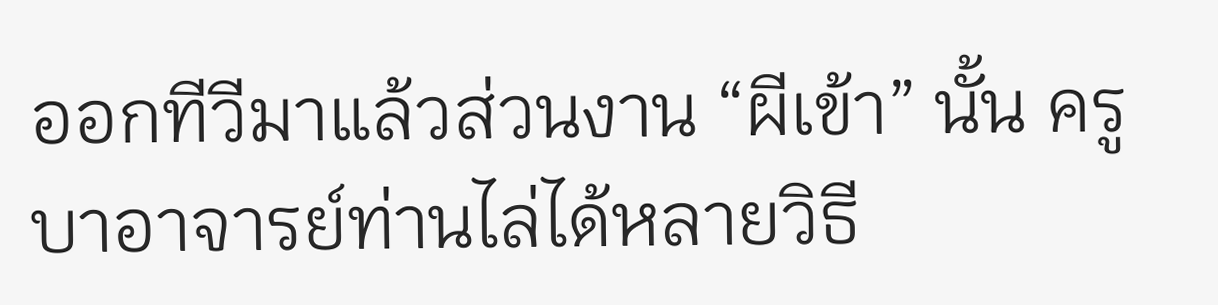ออกทีวีมาแล้วส่วนงาน “ผีเข้า” นั้น ครูบาอาจารย์ท่านไล่ได้หลายวิธี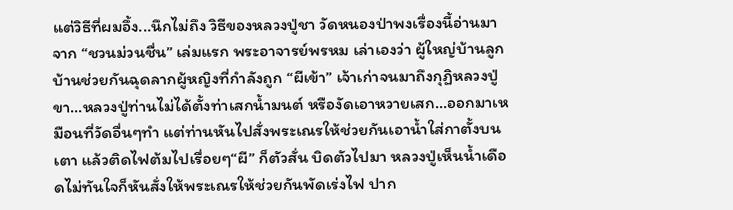แต่วิธีที่ผมอึ้ง...นึกไม่ถึง วิธีของหลวงปู่ชา วัดหนองป่าพงเรื่องนี้อ่านมาจาก “ชวนม่วนชื่น” เล่มแรก พระอาจารย์พรหม เล่าเองว่า ผู้ใหญ่บ้านลูกบ้านช่วยกันฉุดลากผู้หญิงที่กำลังถูก “ผีเข้า” เจ้าเก่าจนมาถึงกุฏิหลวงปู่ขา...หลวงปู่ท่านไม่ได้ตั้งท่าเสกน้ำมนต์ หรืองัดเอาหวายเสก...ออกมาเหมือนที่วัดอื่นๆทำ แต่ท่านหันไปสั่งพระเณรให้ช่วยกันเอาน้ำใส่กาตั้งบนเตา แล้วติดไฟต้มไปเรื่อยๆ“ผี” ก็ตัวสั่น บิดตัวไปมา หลวงปู่เห็นน้ำเดือดไม่ทันใจก็หันสั่งให้พระเณรให้ช่วยกันพัดเร่งไฟ ปาก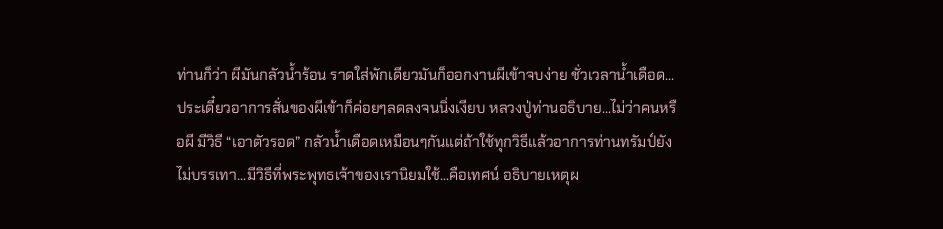ท่านก็ว่า ผีมันกลัวน้ำร้อน ราดใส่พักเดียวมันก็ออกงานผีเข้าจบง่าย ชั่วเวลาน้ำเดือด...ประเดี๋ยวอาการสั่นของผีเข้าก็ค่อยๆลดลงจนนิ่งเงียบ หลวงปู่ท่านอธิบาย...ไม่ว่าคนหรือผี มีวิธี “เอาตัวรอด” กลัวน้ำเดือดเหมือนๆกันแต่ถ้าใช้ทุกวิธีแล้วอาการท่านทรัมป์ยังไม่บรรเทา...มีวิธีที่พระพุทธเจ้าของเรานิยมใช้...คือเทศน์ อธิบายเหตุผ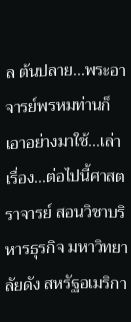ล ต้นปลาย...พระอาจารย์พรหมท่านก็เอาอย่างมาใช้...เล่าเรื่อง...ต่อไปนี้ศาสตราจารย์ สอนวิชาบริหารธุรกิจ มหาวิทยาลัยดัง สหรัฐอเมริกา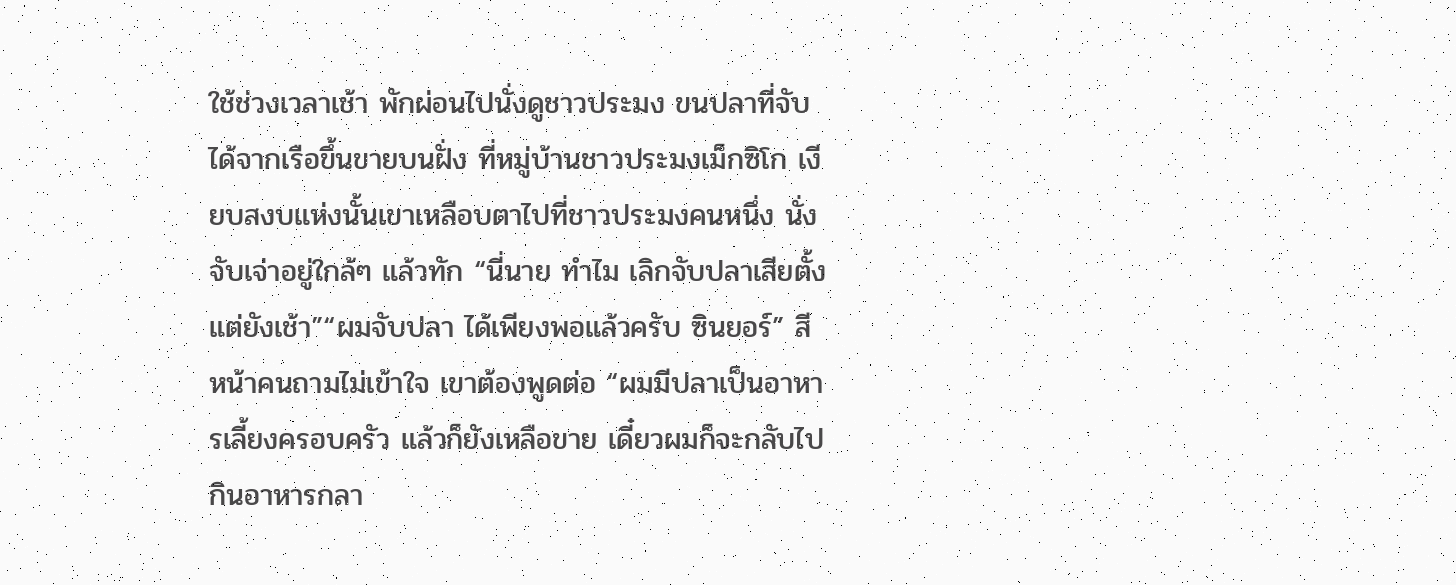ใช้ช่วงเวลาเช้า พักผ่อนไปนั่งดูชาวประมง ขนปลาที่จับได้จากเรือขึ้นขายบนฝั่ง ที่หมู่บ้านชาวประมงเม็กซิโก เงียบสงบแห่งนั้นเขาเหลือบตาไปที่ชาวประมงคนหนึ่ง นั่งจับเจ่าอยู่ใกล้ๆ แล้วทัก “นี่นาย ทำไม เลิกจับปลาเสียตั้งแต่ยังเช้า”“ผมจับปลา ได้เพียงพอแล้วครับ ซินยอร์” สีหน้าคนถามไม่เข้าใจ เขาต้องพูดต่อ “ผมมีปลาเป็นอาหารเลี้ยงครอบครัว แล้วก็ยังเหลือขาย เดี๋ยวผมก็จะกลับไปกินอาหารกลา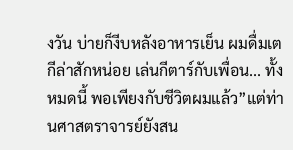งวัน บ่ายก็งีบหลังอาหารเย็น ผมดื่มเตกีล่าสักหน่อย เล่นกีตาร์กับเพื่อน... ทั้งหมดนี้ พอเพียงกับชีวิตผมแล้ว”แต่ท่านศาสตราจารย์ยังสน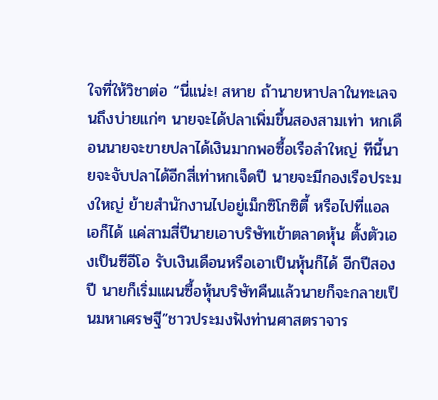ใจที่ให้วิชาต่อ “นี่แน่ะ! สหาย ถ้านายหาปลาในทะเลจนถึงบ่ายแก่ๆ นายจะได้ปลาเพิ่มขึ้นสองสามเท่า หกเดือนนายจะขายปลาได้เงินมากพอซื้อเรือลำใหญ่ ทีนี้นายจะจับปลาได้อีกสี่เท่าหกเจ็ดปี นายจะมีกองเรือประมงใหญ่ ย้ายสำนักงานไปอยู่เม็กซิโกซิตี้ หรือไปที่แอลเอก็ได้ แค่สามสี่ปีนายเอาบริษัทเข้าตลาดหุ้น ตั้งตัวเองเป็นซีอีโอ รับเงินเดือนหรือเอาเป็นหุ้นก็ได้ อีกปีสองปี นายก็เริ่มแผนซื้อหุ้นบริษัทคืนแล้วนายก็จะกลายเป็นมหาเศรษฐี”ชาวประมงฟังท่านศาสตราจาร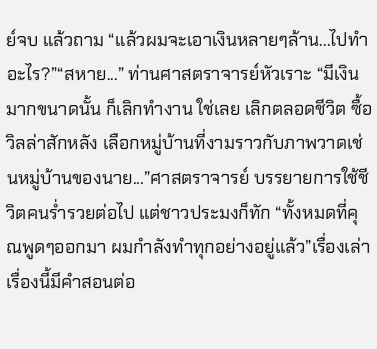ย์จบ แล้วถาม “แล้วผมจะเอาเงินหลายๆล้าน...ไปทำอะไร?”“สหาย...” ท่านศาสตราจารย์หัวเราะ “มีเงินมากขนาดนั้น ก็เลิกทำงาน ใช่เลย เลิกตลอดชีวิต ซื้อวิลล่าสักหลัง เลือกหมู่บ้านที่งามราวกับภาพวาดเช่นหมู่บ้านของนาย...”ศาสตราจารย์ บรรยายการใช้ชีวิตคนร่ำรวยต่อไป แต่ชาวประมงก็ทัก “ทั้งหมดที่คุณพูดๆออกมา ผมกำลังทำทุกอย่างอยู่แล้ว”เรื่องเล่าเรื่องนี้มีคำสอนต่อ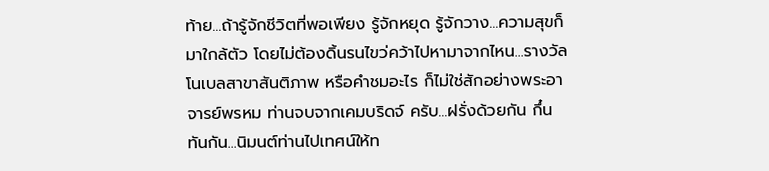ท้าย...ถ้ารู้จักชีวิตที่พอเพียง รู้จักหยุด รู้จักวาง...ความสุขก็มาใกล้ตัว โดยไม่ต้องดิ้นรนไขว่คว้าไปหามาจากไหน...รางวัลโนเบลสาขาสันติภาพ หรือคำชมอะไร ก็ไม่ใช่สักอย่างพระอาจารย์พรหม ท่านจบจากเคมบริดจ์ ครับ...ฝรั่งด้วยกัน กึ๋นทันกัน...นิมนต์ท่านไปเทศน์ให้ท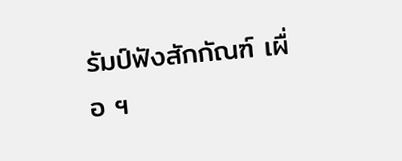รัมป์ฟังสักกัณฑ์ เผื่อ ฯ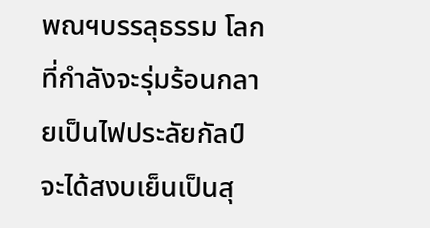พณฯบรรลุธรรม โลกที่กำลังจะรุ่มร้อนกลายเป็นไฟประลัยกัลป์ จะได้สงบเย็นเป็นสุ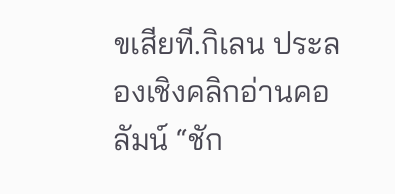ขเสียที.กิเลน ประลองเชิงคลิกอ่านคอลัมน์ “ชัก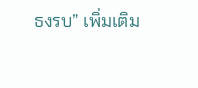ธงรบ” เพิ่มเติม